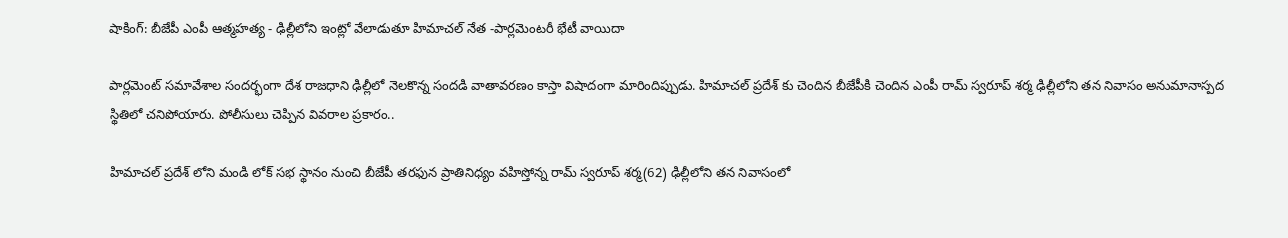షాకింగ్: బీజేపీ ఎంపీ ఆత్మహత్య - ఢిల్లీలోని ఇంట్లో వేలాడుతూ హిమాచల్ నేత -పార్లమెంటరీ భేటీ వాయిదా

పార్లమెంట్ సమావేశాల సందర్భంగా దేశ రాజధాని ఢిల్లీలో నెలకొన్న సందడి వాతావరణం కాస్తా విషాదంగా మారిందిప్పుడు. హిమాచల్ ప్రదేశ్ కు చెందిన బీజేపీకి చెందిన ఎంపీ రామ్ స్వరూప్ శర్మ ఢిల్లీలోని తన నివాసం అనుమానాస్పద స్థితిలో చనిపోయారు. పోలీసులు చెప్పిన వివరాల ప్రకారం..

హిమాచల్ ప్రదేశ్ లోని మండి లోక్ సభ స్థానం నుంచి బీజేపీ తరఫున ప్రాతినిధ్యం వహిస్తోన్న రామ్ స్వరూప్ శర్మ(62) ఢిల్లీలోని తన నివాసంలో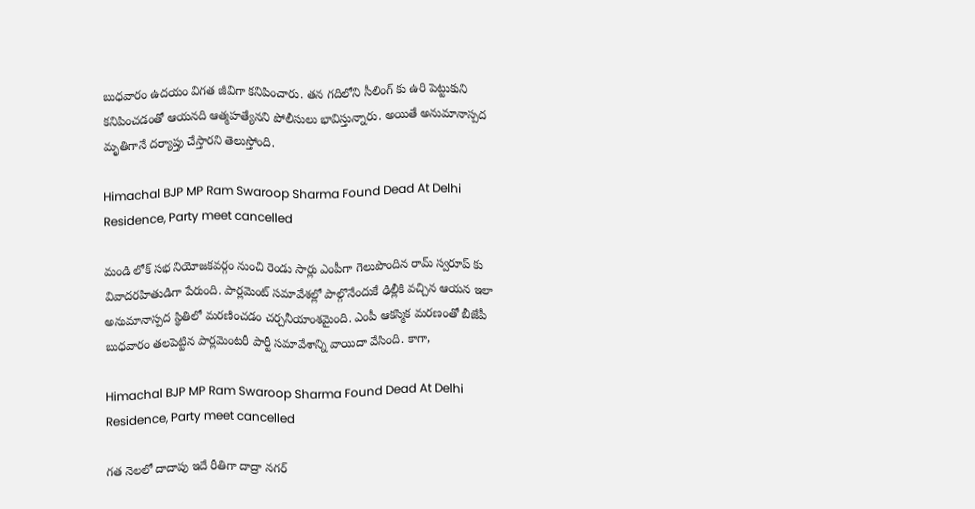బుధవారం ఉదయం విగత జీవిగా కనిపించారు. తన గదిలోని సీలింగ్ కు ఉరి పెట్టుకుని కనిపించడంతో ఆయనది ఆత్మహత్యేనని పోలీసులు భావిస్తున్నారు. అయితే అనుమానాస్పద మృతిగానే దర్యాప్తు చేస్తారని తెలుస్తోంది.

Himachal BJP MP Ram Swaroop Sharma Found Dead At Delhi Residence, Party meet cancelled

మండి లోక్ సభ నియోజకవర్గం నుంచి రెండు సార్లు ఎంపీగా గెలుపొందిన రామ్ స్వరూప్ కు వివాదరహితుడిగా పేరుంది. పార్లమెంట్ సమావేశల్లో పాల్గొనేందుకే ఢిల్లీకి వచ్చిన ఆయన ఇలా అనుమానాస్పద స్థితిలో మరణించడం చర్చనీయాంశమైంది. ఎంపీ ఆకస్మిక మరణంతో బీజేపీ బుధవారం తలపెట్టిన పార్లమెంటరీ పార్టీ సమావేశాన్ని వాయిదా వేసింది. కాగా,

Himachal BJP MP Ram Swaroop Sharma Found Dead At Delhi Residence, Party meet cancelled

గత నెలలో దాదాపు ఇదే రీతిగా దాద్రా నగర్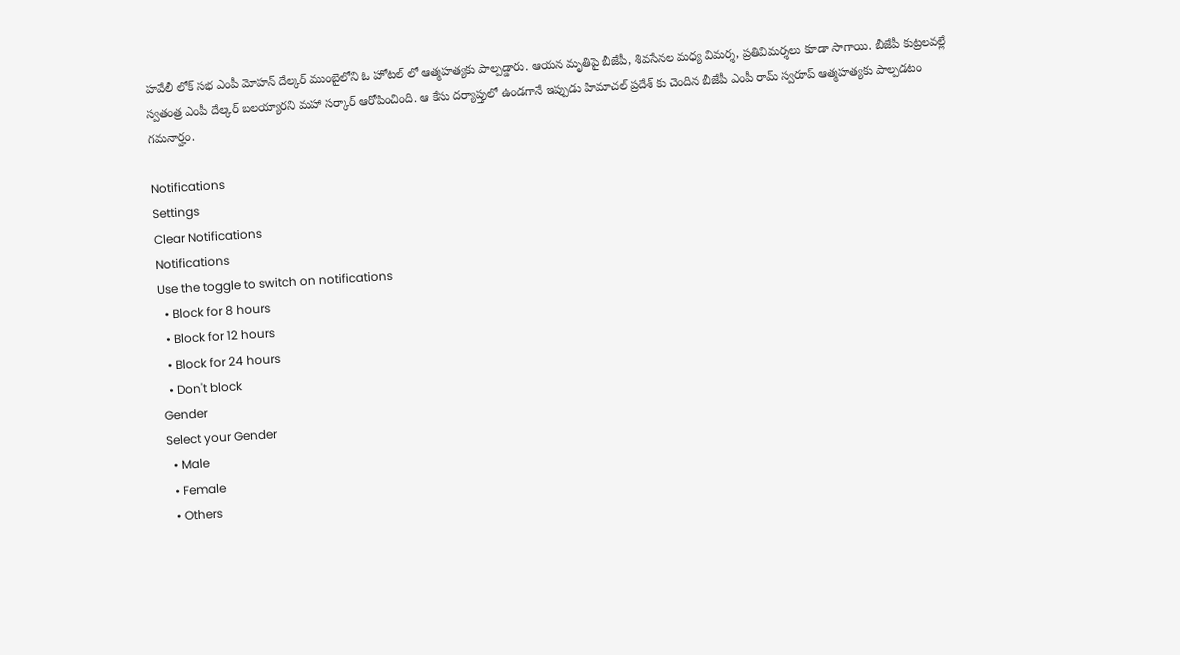హవేలీ లోక్ సభ ఎంపీ మోహన్ దేల్కర్ ముంబైలోని ఓ హోటల్ లో ఆత్మహత్యకు పాల్పడ్డారు. ఆయన మృతిపై బీజేపీ, శివసేనల మధ్య విమర్శ, ప్రతివిమర్శలు కూడా సాగాయి. బీజేపీ కుట్రలవల్లే స్వతంత్ర ఎంపీ దేల్కర్ బలయ్యారని మహా సర్కార్ ఆరోపించింది. ఆ కేసు దర్యాప్తులో ఉండగానే ఇప్పుడు హిమాచల్ ప్రదేశ్ కు చెందిన బీజేపీ ఎంపీ రామ్ స్వరూప్ ఆత్మహత్యకు పాల్పడటం గమనార్హం.

Notifications
Settings
Clear Notifications
Notifications
Use the toggle to switch on notifications
  • Block for 8 hours
  • Block for 12 hours
  • Block for 24 hours
  • Don't block
Gender
Select your Gender
  • Male
  • Female
  • Others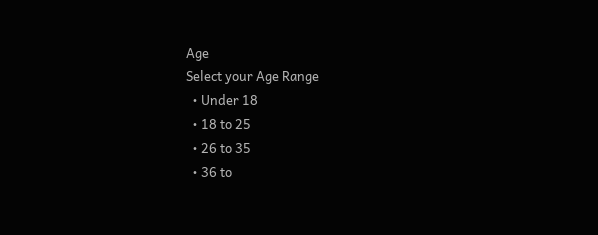Age
Select your Age Range
  • Under 18
  • 18 to 25
  • 26 to 35
  • 36 to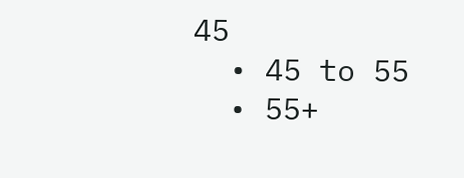45
  • 45 to 55
  • 55+